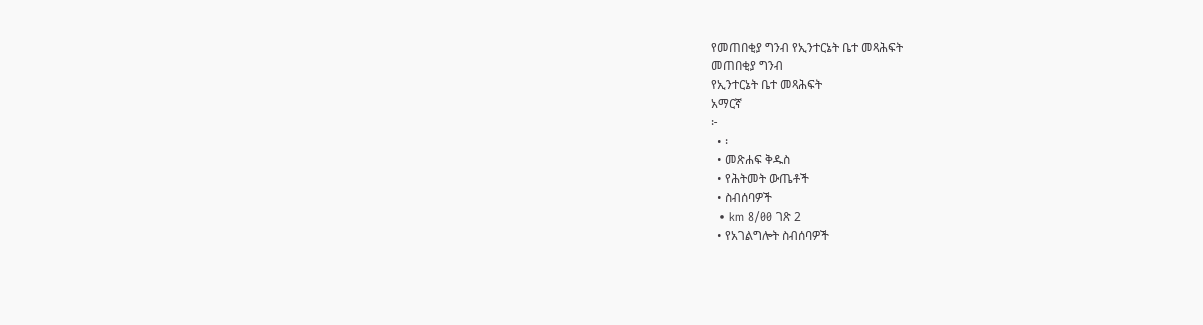የመጠበቂያ ግንብ የኢንተርኔት ቤተ መጻሕፍት
መጠበቂያ ግንብ
የኢንተርኔት ቤተ መጻሕፍት
አማርኛ
፦
  • ፡
  • መጽሐፍ ቅዱስ
  • የሕትመት ውጤቶች
  • ስብሰባዎች
  • km 8/00 ገጽ 2
  • የአገልግሎት ስብሰባዎች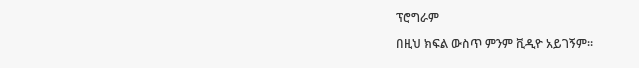ፕሮግራም

በዚህ ክፍል ውስጥ ምንም ቪዲዮ አይገኝም።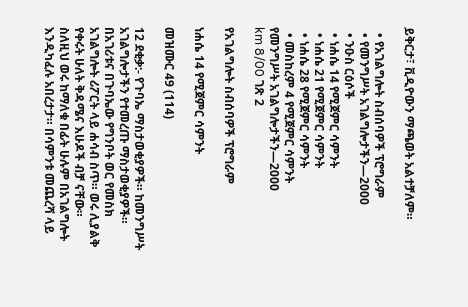ይቅርታ፣ ቪዲዮውን ማጫወት አልተቻለም።

  • የአገልግሎት ስብሰባዎች ፕሮግራም
  • የመንግሥት አገልግሎታችን—2000
  • ንዑስ ርዕሶች
  • ነሐሴ 14 የሚጀምር ሳምንት
  • ነሐሴ 21 የሚጀምር ሳምንት
  • ነሐሴ 28 የሚጀምር ሳምንት
  • መስከረም 4 የሚጀምር ሳምንት
የመንግሥት አገልግሎታችን—2000
km 8/00 ገጽ 2

የአገልግሎት ስብሰባዎች ፕሮግራም

ነሐሴ 14 የሚጀምር ሳምንት

መዝሙር 49 (114)

12 ደቂቃ:- የጉባኤ ማስታወቂያዎች። ከመንግሥት አገልግሎታችን የተመረጡ ማስታወቂያዎች። በአገሪቱና በጉባኤው የግንቦት ወር የመስክ አገልግሎት ሪፖርት ላይ ሐሳብ ስጥ። ወሩ ሊያልቅ የቀሩት ሁለት ቅዳሜና እሁዶች ብቻ ናቸው። ስለዚህ ወሩ ከማለቁ በፊት ሁሉም በአገልግሎት እንዲካፈሉ አበረታታ። በሳምንቱ መጨረሻ ላይ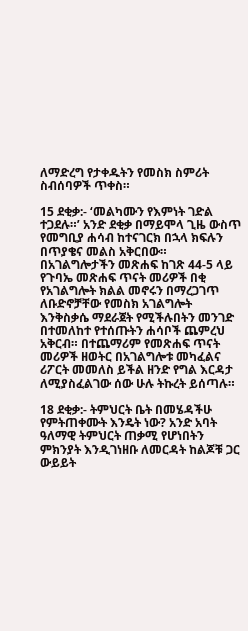ለማድረግ የታቀዱትን የመስክ ስምሪት ስብሰባዎች ጥቀስ።

15 ደቂቃ:- ‘መልካሙን የእምነት ገድል ተጋደሉ።’ አንድ ደቂቃ በማይሞላ ጊዜ ውስጥ የመግቢያ ሐሳብ ከተናገርክ በኋላ ክፍሉን በጥያቄና መልስ አቅርበው። በአገልግሎታችን መጽሐፍ ከገጽ 44-5 ላይ የጉባኤ መጽሐፍ ጥናት መሪዎች በቂ የአገልግሎት ክልል መኖሩን በማረጋገጥ ለቡድኖቻቸው የመስክ አገልግሎት እንቅስቃሴ ማደራጀት የሚችሉበትን መንገድ በተመለከተ የተሰጡትን ሐሳቦች ጨምረህ አቅርብ። በተጨማሪም የመጽሐፍ ጥናት መሪዎች ዘወትር በአገልግሎቱ መካፈልና ሪፖርት መመለስ ይችል ዘንድ የግል እርዳታ ለሚያስፈልገው ሰው ሁሉ ትኩረት ይሰጣሉ።

18 ደቂቃ:- ትምህርት ቤት በመሄዳችሁ የምትጠቀሙት እንዴት ነው? አንድ አባት ዓለማዊ ትምህርት ጠቃሚ የሆነበትን ምክንያት እንዲገነዘቡ ለመርዳት ከልጆቹ ጋር ውይይት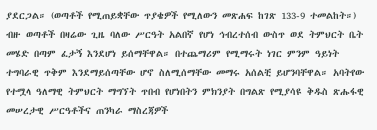ያደርጋል። (ወጣቶች የሚጠይቋቸው ጥያቄዎች የሚለውን መጽሐፍ ከገጽ 133-9 ተመልከት።) ብዙ ወጣቶች በዛሬው ጊዜ ባለው ሥርዓት አልበኛ የሆነ ኅብረተሰብ ውስጥ ወደ ትምህርት ቤት መሄድ በጣም ፈታኝ እንደሆነ ይሰማቸዋል። በተጨማሪም የሚማሩት ነገር ምንም ዓይነት ተግባራዊ ጥቅም እንደማይሰጣቸው ሆኖ ስለሚሰማቸው መማሩ አሰልቺ ይሆንባቸዋል። አባትየው የተሟላ ዓለማዊ ትምህርት ማግኘት ጥበብ የሆነበትን ምክንያት በግልጽ የሚያሳዩ ቅዱስ ጽሑፋዊ መሠረታዊ ሥርዓቶችና ጠንካራ ማስረጃዎች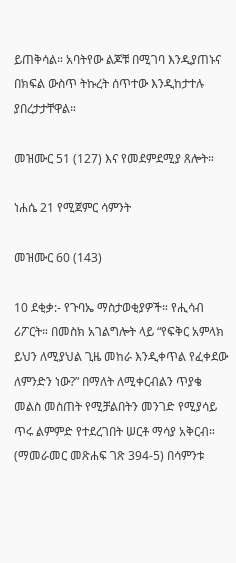ይጠቅሳል። አባትየው ልጆቹ በሚገባ እንዲያጠኑና በክፍል ውስጥ ትኩረት ሰጥተው እንዲከታተሉ ያበረታታቸዋል።

መዝሙር 51 (127) እና የመደምደሚያ ጸሎት።

ነሐሴ 21 የሚጀምር ሳምንት

መዝሙር 60 (143)

10 ደቂቃ:- የጉባኤ ማስታወቂያዎች። የሒሳብ ሪፖርት። በመስክ አገልግሎት ላይ “የፍቅር አምላክ ይህን ለሚያህል ጊዜ መከራ እንዲቀጥል የፈቀደው ለምንድን ነው?” በማለት ለሚቀርብልን ጥያቄ መልስ መስጠት የሚቻልበትን መንገድ የሚያሳይ ጥሩ ልምምድ የተደረገበት ሠርቶ ማሳያ አቅርብ። (ማመራመር መጽሐፍ ገጽ 394-5) በሳምንቱ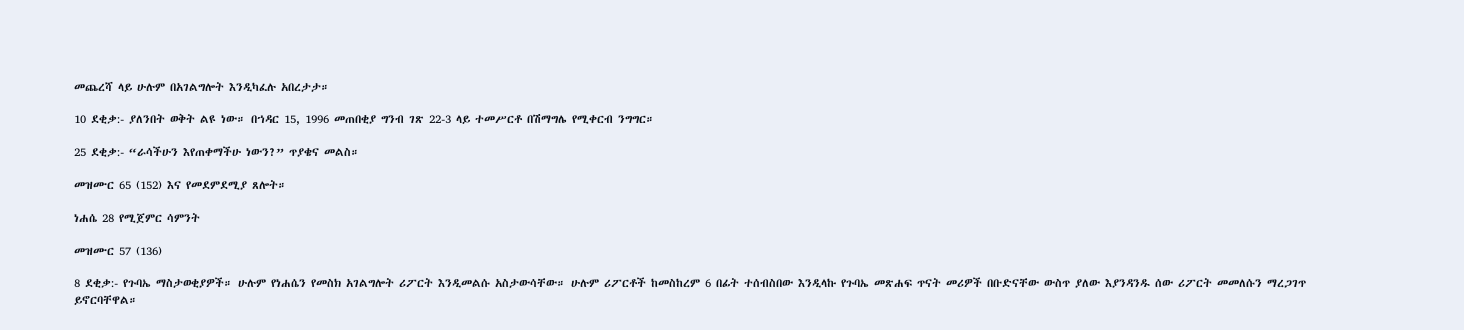መጨረሻ ላይ ሁሉም በአገልግሎት እንዲካፈሉ አበረታታ።

10 ደቂቃ:- ያለንበት ወቅት ልዩ ነው። በኀዳር 15, 1996 መጠበቂያ ግንብ ገጽ 22-3 ላይ ተመሥርቶ በሽማግሌ የሚቀርብ ንግግር።

25 ደቂቃ:- “ራሳችሁን እየጠቀማችሁ ነውን?” ጥያቄና መልስ።

መዝሙር 65 (152) እና የመደምደሚያ ጸሎት።

ነሐሴ 28 የሚጀምር ሳምንት

መዝሙር 57 (136)

8 ደቂቃ:- የጉባኤ ማስታወቂያዎች። ሁሉም የነሐሴን የመስክ አገልግሎት ሪፖርት እንዲመልሱ አስታውሳቸው። ሁሉም ሪፖርቶች ከመስከረም 6 በፊት ተሰብስበው እንዲላኩ የጉባኤ መጽሐፍ ጥናት መሪዎች በቡድናቸው ውስጥ ያለው እያንዳንዱ ሰው ሪፖርት መመለሱን ማረጋገጥ ይኖርባቸዋል።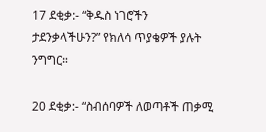17 ደቂቃ:- “ቅዱስ ነገሮችን ታደንቃላችሁን?” የክለሳ ጥያቄዎች ያሉት ንግግር።

20 ደቂቃ:- “ስብሰባዎች ለወጣቶች ጠቃሚ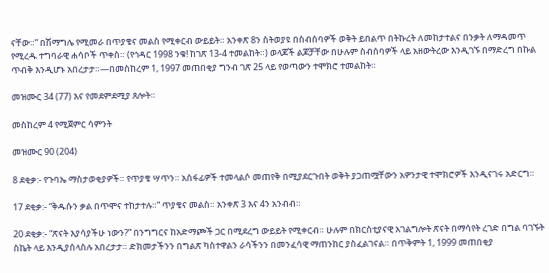ናቸው።” በሽማግሌ የሚመራ በጥያቄና መልስ የሚቀርብ ውይይት። አንቀጽ 8ን ስትወያዩ በስብሰባዎች ወቅት ይበልጥ በትኩረት ለመከታተልና በንቃት ለማዳመጥ የሚረዱ ተግባራዊ ሐሳቦች ጥቀስ። (የኅዳር 1998 ንቁ! ከገጽ 13-4 ተመልከት።) ወላጆች ልጆቻቸው በሁሉም ስብሰባዎች ላይ አዘውትረው እንዲገኙ በማድረግ በኩል ጥብቅ እንዲሆኑ አበረታታ።—በመስከረም 1, 1997 መጠበቂያ ግንብ ገጽ 25 ላይ የወጣውን ተሞክሮ ተመልከት።

መዝሙር 34 (77) እና የመደምደሚያ ጸሎት።

መስከረም 4 የሚጀምር ሳምንት

መዝሙር 90 (204)

8 ደቂቃ:- የጉባኤ ማስታወቂያዎች። የጥያቄ ሣጥን። አስፋፊዎች ተመላልሶ መጠየቅ በሚያደርጉበት ወቅት ያጋጠሟቸውን አዎንታዊ ተሞክሮዎች እንዲናገሩ አድርግ።

17 ደቂቃ:- “ቅዱሱን ቃል በጥሞና ተከታተሉ።” ጥያቄና መልስ። አንቀጽ 3 እና 4ን አንብብ።

20 ደቂቃ:- “ጽናት እያሳያችሁ ነውን?” በንግግርና ከአድማጮች ጋር በሚደረግ ውይይት የሚቀርብ። ሁሉም በክርስቲያናዊ አገልግሎት ጽናት በማሳየት ረገድ በግል ባገኙት ስኬት ላይ እንዲያሰላስሉ አበረታታ። ድክመታችንን በግልጽ ካስተዋልን ራሳችንን በመንፈሳዊ ማጠንከር ያስፈልገናል። በጥቅምት 1, 1999 መጠበቂያ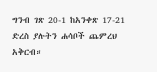ግንብ ገጽ 20-1 ከአንቀጽ 17-21 ድረስ ያሉትን ሐሳቦች ጨምረህ አቅርብ።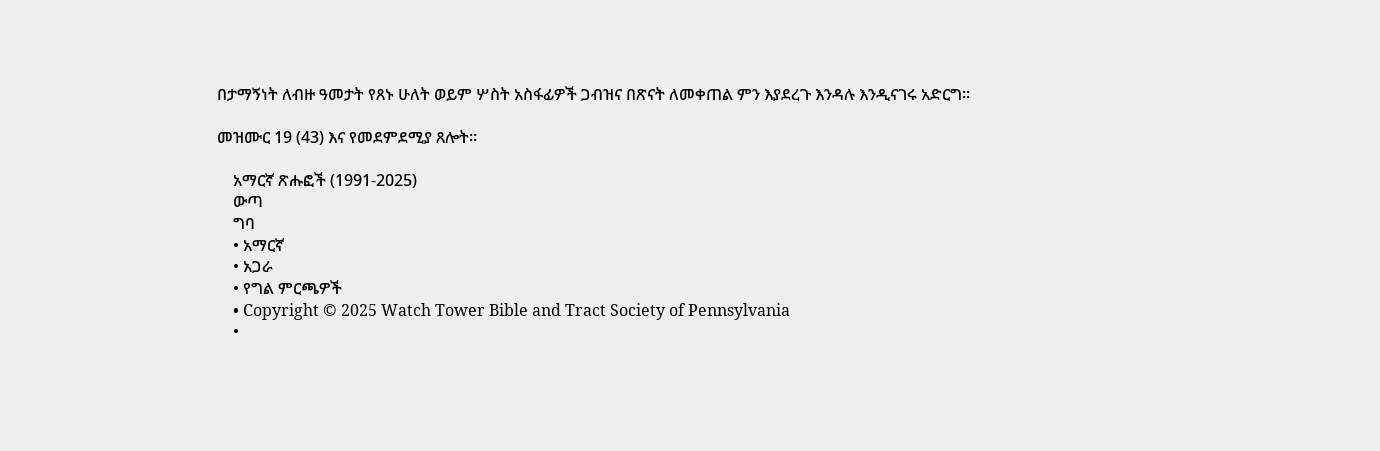በታማኝነት ለብዙ ዓመታት የጸኑ ሁለት ወይም ሦስት አስፋፊዎች ጋብዝና በጽናት ለመቀጠል ምን እያደረጉ እንዳሉ እንዲናገሩ አድርግ።

መዝሙር 19 (43) እና የመደምደሚያ ጸሎት።

    አማርኛ ጽሑፎች (1991-2025)
    ውጣ
    ግባ
    • አማርኛ
    • አጋራ
    • የግል ምርጫዎች
    • Copyright © 2025 Watch Tower Bible and Tract Society of Pennsylvania
    •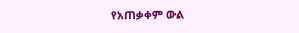የአጠቃቀም ውል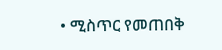• ሚስጥር የመጠበቅ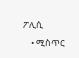ፖሊሲ
    • ሚስጥር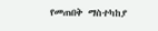የመጠበቅ ማስተካከያ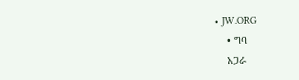• JW.ORG
    • ግባ
    አጋራ